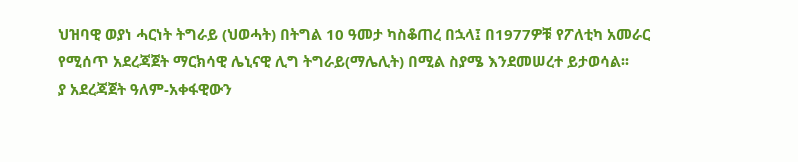ህዝባዊ ወያነ ሓርነት ትግራይ (ህወሓት) በትግል 10 ዓመታ ካስቆጠረ በኋላ፤ በ1977ዎቹ የፖለቲካ አመራር የሚሰጥ አደረጃጀት ማርክሳዊ ሌኒናዊ ሊግ ትግራይ(ማሌሊት) በሚል ስያሜ እንደመሠረተ ይታወሳል፡፡
ያ አደረጃጀት ዓለም-አቀፋዊውን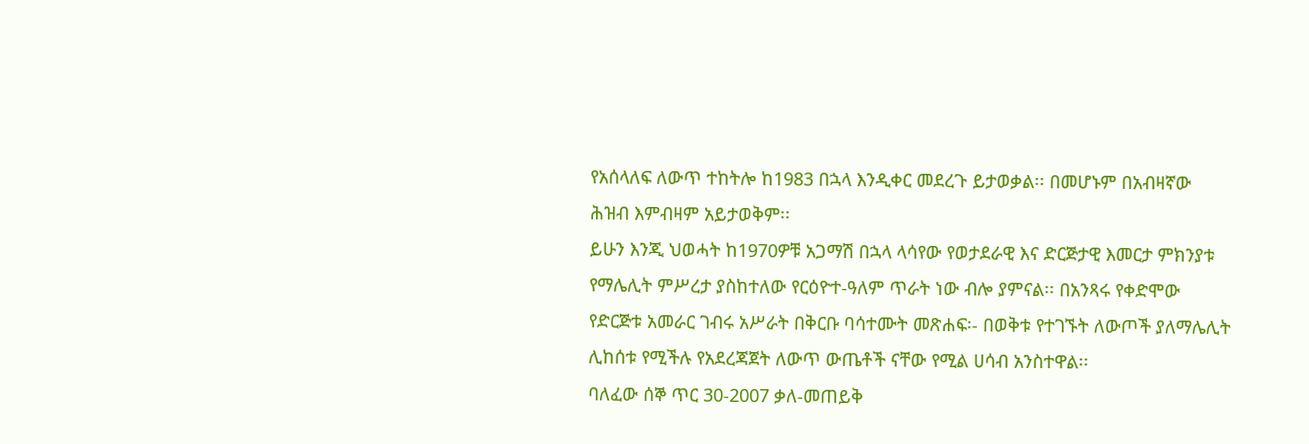የአሰላለፍ ለውጥ ተከትሎ ከ1983 በኋላ እንዲቀር መደረጉ ይታወቃል፡፡ በመሆኑም በአብዛኛው ሕዝብ እምብዛም አይታወቅም፡፡
ይሁን እንጂ ህወሓት ከ1970ዎቹ አጋማሽ በኋላ ላሳየው የወታደራዊ እና ድርጅታዊ እመርታ ምክንያቱ የማሌሊት ምሥረታ ያስከተለው የርዕዮተ-ዓለም ጥራት ነው ብሎ ያምናል፡፡ በአንጻሩ የቀድሞው የድርጅቱ አመራር ገብሩ አሥራት በቅርቡ ባሳተሙት መጽሐፍ፡- በወቅቱ የተገኙት ለውጦች ያለማሌሊት ሊከሰቱ የሚችሉ የአደረጃጀት ለውጥ ውጤቶች ናቸው የሚል ሀሳብ አንስተዋል፡፡
ባለፈው ሰኞ ጥር 30-2007 ቃለ-መጠይቅ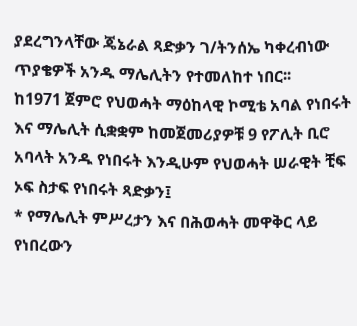ያደረግንላቸው ጄኔራል ጻድቃን ገ/ትንሰኤ ካቀረብነው ጥያቄዎች አንዱ ማሌሊትን የተመለከተ ነበር፡፡
ከ1971 ጀምሮ የህወሓት ማዕከላዊ ኮሚቴ አባል የነበሩት እና ማሌሊት ሲቋቋም ከመጀመሪያዎቹ 9 የፖሊት ቢሮ አባላት አንዱ የነበሩት እንዲሁም የህወሓት ሠራዊት ቺፍ ኦፍ ስታፍ የነበሩት ጻድቃን፤
* የማሌሊት ምሥረታን እና በሕወሓት መዋቅር ላይ የነበረውን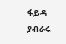ፋይዳ ያብራሩ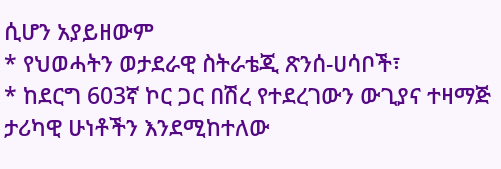ሲሆን አያይዘውም
* የህወሓትን ወታደራዊ ስትራቴጂ ጽንሰ-ሀሳቦች፣
* ከደርግ 603ኛ ኮር ጋር በሽረ የተደረገውን ውጊያና ተዛማጅ ታሪካዊ ሁነቶችን እንደሚከተለው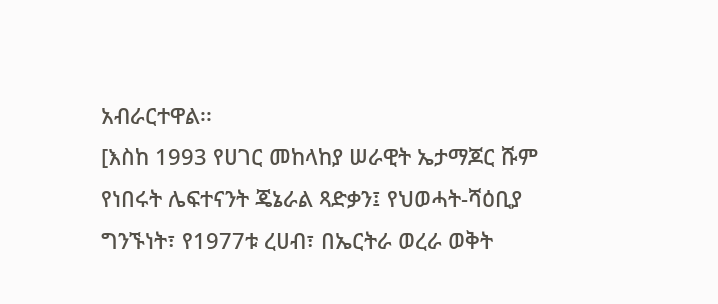አብራርተዋል፡፡
[እስከ 1993 የሀገር መከላከያ ሠራዊት ኤታማጆር ሹም የነበሩት ሌፍተናንት ጄኔራል ጻድቃን፤ የህወሓት-ሻዕቢያ ግንኙነት፣ የ1977ቱ ረሀብ፣ በኤርትራ ወረራ ወቅት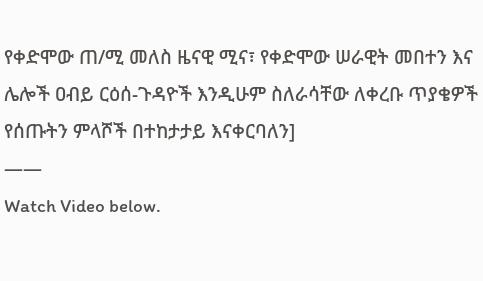የቀድሞው ጠ/ሚ መለስ ዜናዊ ሚና፣ የቀድሞው ሠራዊት መበተን እና ሌሎች ዐብይ ርዕሰ-ጉዳዮች እንዲሁም ስለራሳቸው ለቀረቡ ጥያቄዎች የሰጡትን ምላሾች በተከታታይ እናቀርባለን]
——
Watch Video below.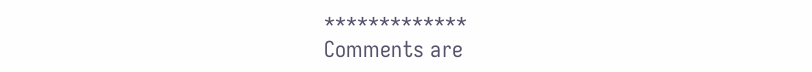*************
Comments are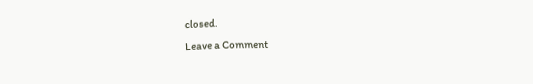closed.
Leave a Comment